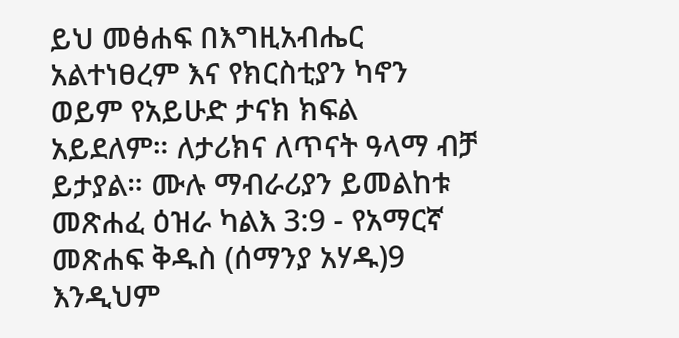ይህ መፅሐፍ በእግዚአብሔር አልተነፀረም እና የክርስቲያን ካኖን ወይም የአይሁድ ታናክ ክፍል አይደለም። ለታሪክና ለጥናት ዓላማ ብቻ ይታያል። ሙሉ ማብራሪያን ይመልከቱ መጽሐፈ ዕዝራ ካልእ 3:9 - የአማርኛ መጽሐፍ ቅዱስ (ሰማንያ አሃዱ)9 እንዲህም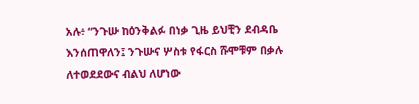አሉ፥ “ንጉሡ ከዕንቅልፉ በነቃ ጊዜ ይህቺን ደብዳቤ እንሰጠዋለን፤ ንጉሡና ሦስቱ የፋርስ ሹሞቹም በቃሉ ለተወደደውና ብልህ ለሆነው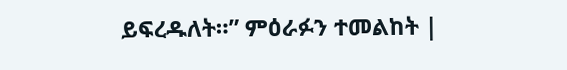ይፍረዱለት።” ምዕራፉን ተመልከት |